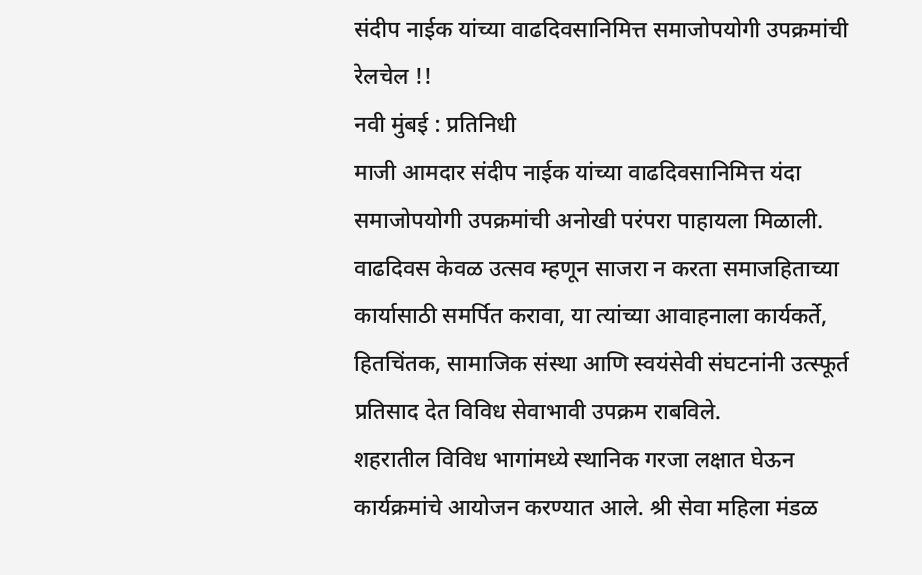संदीप नाईक यांच्या वाढदिवसानिमित्त समाजोपयोगी उपक्रमांची रेलचेल !!
नवी मुंबई : प्रतिनिधी
माजी आमदार संदीप नाईक यांच्या वाढदिवसानिमित्त यंदा समाजोपयोगी उपक्रमांची अनोखी परंपरा पाहायला मिळाली. वाढदिवस केवळ उत्सव म्हणून साजरा न करता समाजहिताच्या कार्यासाठी समर्पित करावा, या त्यांच्या आवाहनाला कार्यकर्ते, हितचिंतक, सामाजिक संस्था आणि स्वयंसेवी संघटनांनी उत्स्फूर्त प्रतिसाद देत विविध सेवाभावी उपक्रम राबविले.
शहरातील विविध भागांमध्ये स्थानिक गरजा लक्षात घेऊन कार्यक्रमांचे आयोजन करण्यात आले. श्री सेवा महिला मंडळ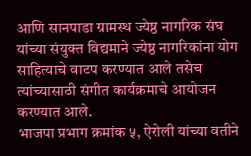आणि सानपाडा ग्रामस्थ ज्येष्ठ नागरिक संघ यांच्या संयुक्त विद्यमाने ज्येष्ठ नागरिकांना योग साहित्याचे वाटप करण्यात आले तसेच त्यांच्यासाठी संगीत कार्यक्रमाचे आयोजन करण्यात आले.
भाजपा प्रभाग क्रमांक ५, ऐरोली यांच्या वतीने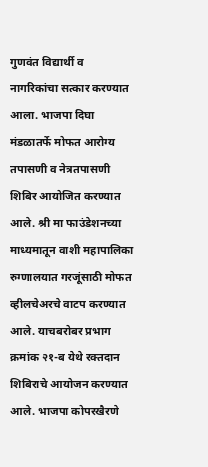गुणवंत विद्यार्थी व नागरिकांचा सत्कार करण्यात आला. भाजपा दिघा मंडळातर्फे मोफत आरोग्य तपासणी व नेत्रतपासणी शिबिर आयोजित करण्यात आले. श्री मा फाउंडेशनच्या माध्यमातून वाशी महापालिका रुग्णालयात गरजूंसाठी मोफत व्हीलचेअरचे वाटप करण्यात आले. याचबरोबर प्रभाग क्रमांक २१-ब येथे रक्तदान शिबिराचे आयोजन करण्यात आले. भाजपा कोपरखैरणे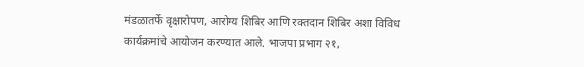मंडळातर्फे वृक्षारोपण, आरोग्य शिबिर आणि रक्तदान शिबिर अशा विविध कार्यक्रमांचे आयोजन करण्यात आले. भाजपा प्रभाग २१,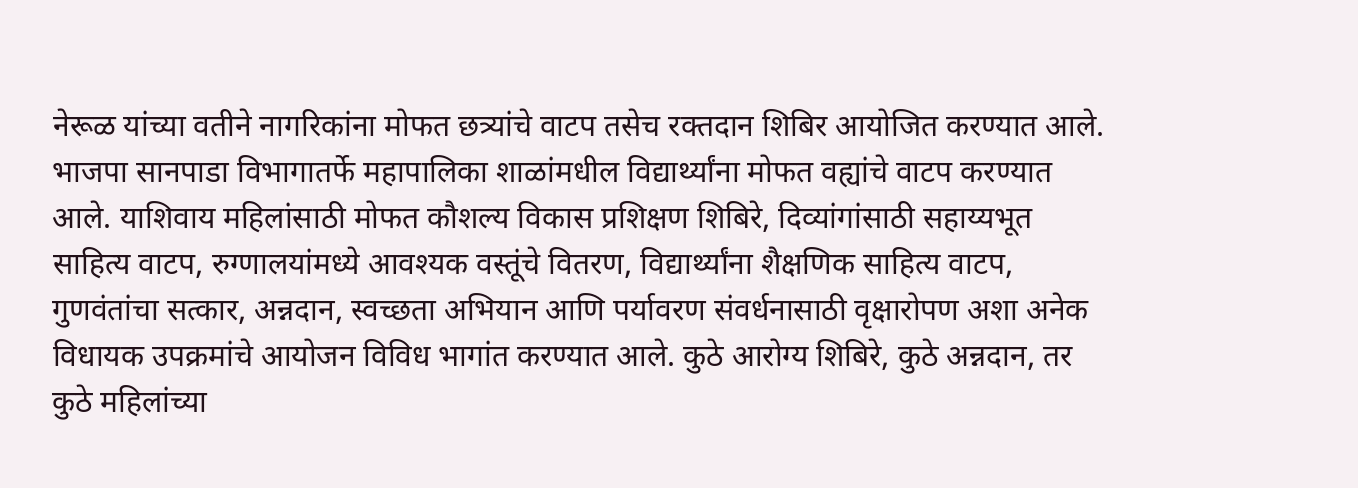नेरूळ यांच्या वतीने नागरिकांना मोफत छत्र्यांचे वाटप तसेच रक्तदान शिबिर आयोजित करण्यात आले. भाजपा सानपाडा विभागातर्फे महापालिका शाळांमधील विद्यार्थ्यांना मोफत वह्यांचे वाटप करण्यात आले. याशिवाय महिलांसाठी मोफत कौशल्य विकास प्रशिक्षण शिबिरे, दिव्यांगांसाठी सहाय्यभूत साहित्य वाटप, रुग्णालयांमध्ये आवश्यक वस्तूंचे वितरण, विद्यार्थ्यांना शैक्षणिक साहित्य वाटप, गुणवंतांचा सत्कार, अन्नदान, स्वच्छता अभियान आणि पर्यावरण संवर्धनासाठी वृक्षारोपण अशा अनेक विधायक उपक्रमांचे आयोजन विविध भागांत करण्यात आले. कुठे आरोग्य शिबिरे, कुठे अन्नदान, तर कुठे महिलांच्या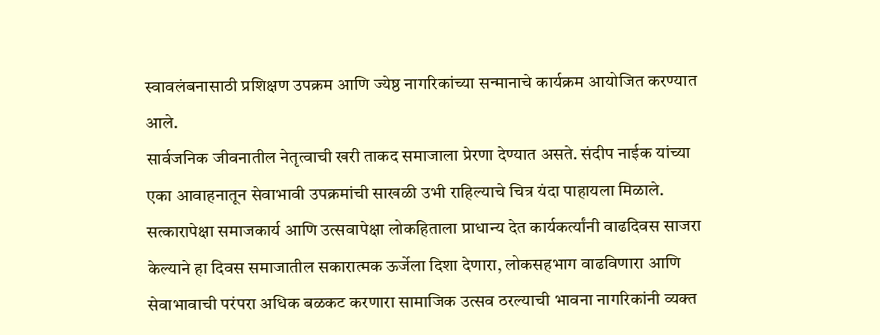स्वावलंबनासाठी प्रशिक्षण उपक्रम आणि ज्येष्ठ नागरिकांच्या सन्मानाचे कार्यक्रम आयोजित करण्यात आले.
सार्वजनिक जीवनातील नेतृत्वाची खरी ताकद समाजाला प्रेरणा देण्यात असते. संदीप नाईक यांच्या एका आवाहनातून सेवाभावी उपक्रमांची साखळी उभी राहिल्याचे चित्र यंदा पाहायला मिळाले. सत्कारापेक्षा समाजकार्य आणि उत्सवापेक्षा लोकहिताला प्राधान्य देत कार्यकर्त्यांनी वाढदिवस साजरा केल्याने हा दिवस समाजातील सकारात्मक ऊर्जेला दिशा देणारा, लोकसहभाग वाढविणारा आणि सेवाभावाची परंपरा अधिक बळकट करणारा सामाजिक उत्सव ठरल्याची भावना नागरिकांनी व्यक्त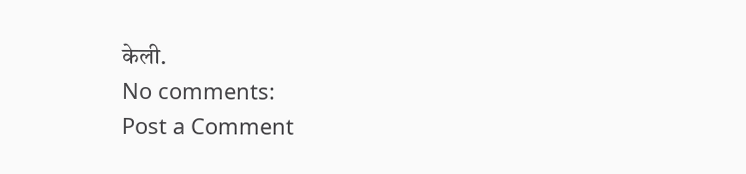केली.
No comments:
Post a Comment